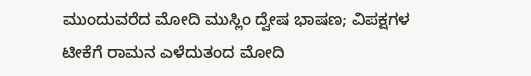ಮುಂದುವರೆದ ಮೋದಿ ಮುಸ್ಲಿಂ ದ್ವೇಷ ಭಾಷಣ; ವಿಪಕ್ಷಗಳ ಟೀಕೆಗೆ ರಾಮನ ಎಳೆದುತಂದ ಮೋದಿ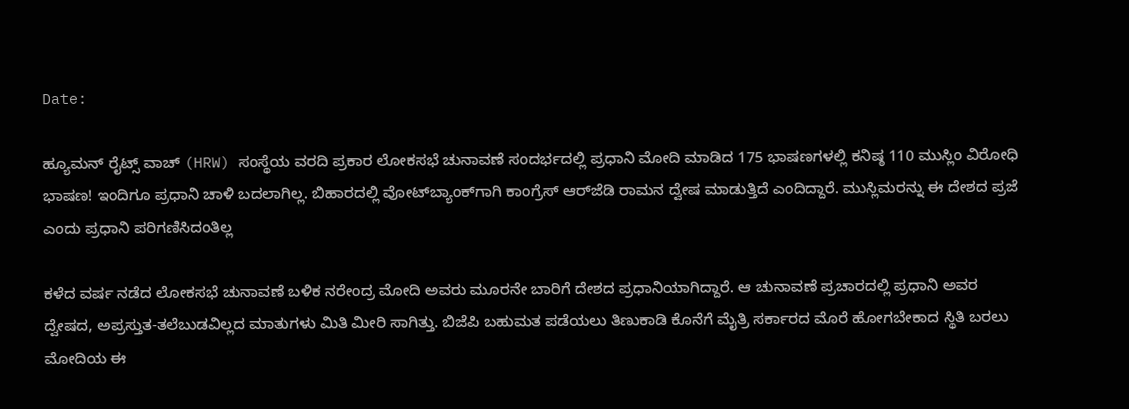Date:

ಹ್ಯೂಮನ್ ರೈಟ್ಸ್ ವಾಚ್ (HRW) ಸಂಸ್ಥೆಯ ವರದಿ ಪ್ರಕಾರ ಲೋಕಸಭೆ ಚುನಾವಣೆ ಸಂದರ್ಭದಲ್ಲಿ ಪ್ರಧಾನಿ ಮೋದಿ ಮಾಡಿದ 175 ಭಾಷಣಗಳಲ್ಲಿ ಕನಿಷ್ಠ 110 ಮುಸ್ಲಿಂ ವಿರೋಧಿ ಭಾಷಣ! ಇಂದಿಗೂ ಪ್ರಧಾನಿ ಚಾಳಿ ಬದಲಾಗಿಲ್ಲ. ಬಿಹಾರದಲ್ಲಿ ವೋಟ್‌ಬ್ಯಾಂಕ್‌ಗಾಗಿ ಕಾಂಗ್ರೆಸ್‌ ಆರ್‌ಜೆಡಿ ರಾಮನ ದ್ವೇಷ ಮಾಡುತ್ತಿದೆ ಎಂದಿದ್ದಾರೆ. ಮುಸ್ಲಿಮರನ್ನು ಈ ದೇಶದ ಪ್ರಜೆ ಎಂದು ಪ್ರಧಾನಿ ಪರಿಗಣಿಸಿದಂತಿಲ್ಲ

ಕಳೆದ ವರ್ಷ ನಡೆದ ಲೋಕಸಭೆ ಚುನಾವಣೆ ಬಳಿಕ ನರೇಂದ್ರ ಮೋದಿ ಅವರು ಮೂರನೇ ಬಾರಿಗೆ ದೇಶದ ಪ್ರಧಾನಿಯಾಗಿದ್ದಾರೆ. ಆ ಚುನಾವಣೆ ಪ್ರಚಾರದಲ್ಲಿ ಪ್ರಧಾನಿ ಅವರ ದ್ವೇಷದ, ಅಪ್ರಸ್ತುತ-ತಲೆಬುಡವಿಲ್ಲದ ಮಾತುಗಳು ಮಿತಿ ಮೀರಿ ಸಾಗಿತ್ತು. ಬಿಜೆಪಿ ಬಹುಮತ ಪಡೆಯಲು ತಿಣುಕಾಡಿ ಕೊನೆಗೆ ಮೈತ್ರಿ ಸರ್ಕಾರದ ಮೊರೆ ಹೋಗಬೇಕಾದ ಸ್ಥಿತಿ ಬರಲು ಮೋದಿಯ ಈ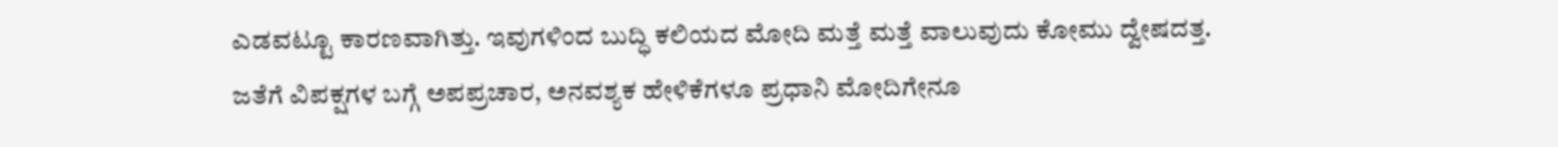ಎಡವಟ್ಟೂ ಕಾರಣವಾಗಿತ್ತು. ಇವುಗಳಿಂದ ಬುದ್ಧಿ ಕಲಿಯದ ಮೋದಿ ಮತ್ತೆ ಮತ್ತೆ ವಾಲುವುದು ಕೋಮು ದ್ವೇಷದತ್ತ. ಜತೆಗೆ ವಿಪಕ್ಷಗಳ ಬಗ್ಗೆ ಅಪಪ್ರಚಾರ, ಅನವಶ್ಯಕ ಹೇಳಿಕೆಗಳೂ ಪ್ರಧಾನಿ ಮೋದಿಗೇನೂ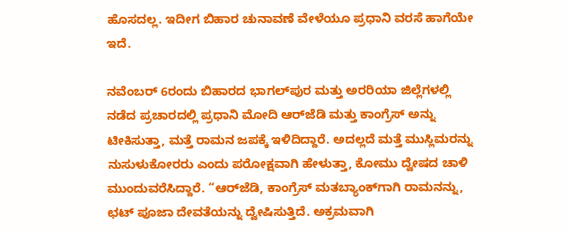ಹೊಸದಲ್ಲ. ಇದೀಗ ಬಿಹಾರ ಚುನಾವಣೆ ವೇಳೆಯೂ ಪ್ರಧಾನಿ ವರಸೆ ಹಾಗೆಯೇ ಇದೆ.

ನವೆಂಬರ್ 6ರಂದು ಬಿಹಾರದ ಭಾಗಲ್‌ಪುರ ಮತ್ತು ಅರರಿಯಾ ಜಿಲ್ಲೆಗಳಲ್ಲಿ ನಡೆದ ಪ್ರಚಾರದಲ್ಲಿ ಪ್ರಧಾನಿ ಮೋದಿ ಆರ್‌ಜೆಡಿ ಮತ್ತು ಕಾಂಗ್ರೆಸ್‌ ಅನ್ನು ಟೀಕಿಸುತ್ತಾ, ಮತ್ತೆ ರಾಮನ ಜಪಕ್ಕೆ ಇಳಿದಿದ್ದಾರೆ. ಅದಲ್ಲದೆ ಮತ್ತೆ ಮುಸ್ಲಿಮರನ್ನು ನುಸುಳುಕೋರರು ಎಂದು ಪರೋಕ್ಷವಾಗಿ ಹೇಳುತ್ತಾ, ಕೋಮು ದ್ವೇಷದ ಚಾಳಿ ಮುಂದುವರೆಸಿದ್ದಾರೆ. “ಆರ್‌ಜೆಡಿ, ಕಾಂಗ್ರೆಸ್ ಮತಬ್ಯಾಂಕ್‌ಗಾಗಿ ರಾಮನನ್ನು, ಛಟ್‌ ಪೂಜಾ ದೇವತೆಯನ್ನು ದ್ವೇಷಿಸುತ್ತಿದೆ. ಅಕ್ರಮವಾಗಿ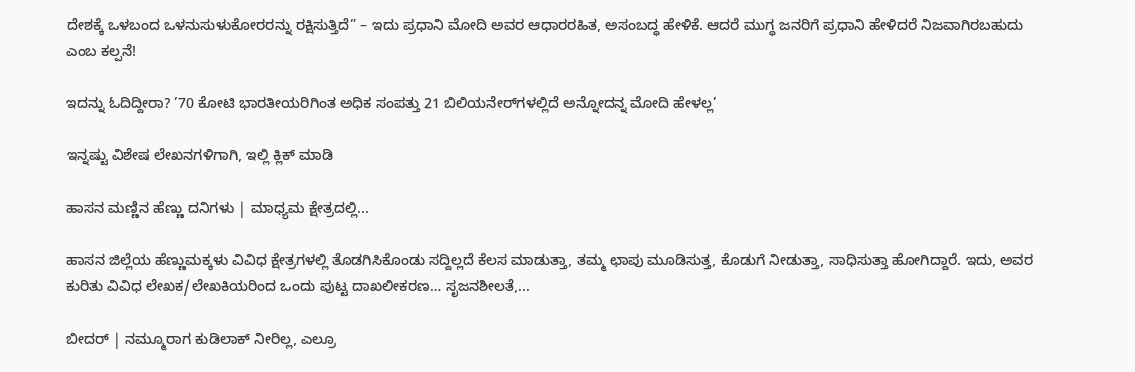ದೇಶಕ್ಕೆ ಒಳಬಂದ ಒಳನುಸುಳುಕೋರರನ್ನು ರಕ್ಷಿಸುತ್ತಿದೆ” – ಇದು ಪ್ರಧಾನಿ ಮೋದಿ ಅವರ ಆಧಾರರಹಿತ, ಅಸಂಬದ್ಧ ಹೇಳಿಕೆ. ಆದರೆ ಮುಗ್ಧ ಜನರಿಗೆ ಪ್ರಧಾನಿ ಹೇಳಿದರೆ ನಿಜವಾಗಿರಬಹುದು ಎಂಬ ಕಲ್ಪನೆ!

ಇದನ್ನು ಓದಿದ್ದೀರಾ? ’70 ಕೋಟಿ ಭಾರತೀಯರಿಗಿಂತ ಅಧಿಕ ಸಂಪತ್ತು 21 ಬಿಲಿಯನೇರ್‌ಗಳಲ್ಲಿದೆ ಅನ್ನೋದನ್ನ ಮೋದಿ ಹೇಳಲ್ಲ’

ಇನ್ನಷ್ಟು ವಿಶೇಷ ಲೇಖನಗಳಿಗಾಗಿ, ಇಲ್ಲಿ ಕ್ಲಿಕ್ ಮಾಡಿ

ಹಾಸನ ಮಣ್ಣಿನ ಹೆಣ್ಣು ದನಿಗಳು | ಮಾಧ್ಯಮ ಕ್ಷೇತ್ರದಲ್ಲಿ...

ಹಾಸನ ಜಿಲ್ಲೆಯ ಹೆಣ್ಣುಮಕ್ಕಳು ವಿವಿಧ ಕ್ಷೇತ್ರಗಳಲ್ಲಿ ತೊಡಗಿಸಿಕೊಂಡು ಸದ್ದಿಲ್ಲದೆ ಕೆಲಸ ಮಾಡುತ್ತಾ, ತಮ್ಮ ಛಾಪು ಮೂಡಿಸುತ್ತ, ಕೊಡುಗೆ ನೀಡುತ್ತಾ, ಸಾಧಿಸುತ್ತಾ ಹೋಗಿದ್ದಾರೆ. ಇದು, ಅವರ ಕುರಿತು ವಿವಿಧ ಲೇಖಕ/ಲೇಖಕಿಯರಿಂದ ಒಂದು ಪುಟ್ಟ ದಾಖಲೀಕರಣ… ಸೃಜನಶೀಲತೆ,...

ಬೀದರ್ | ನಮ್ಮೂರಾಗ ಕುಡಿಲಾಕ್ ನೀರಿಲ್ಲ, ಎಲ್ರೂ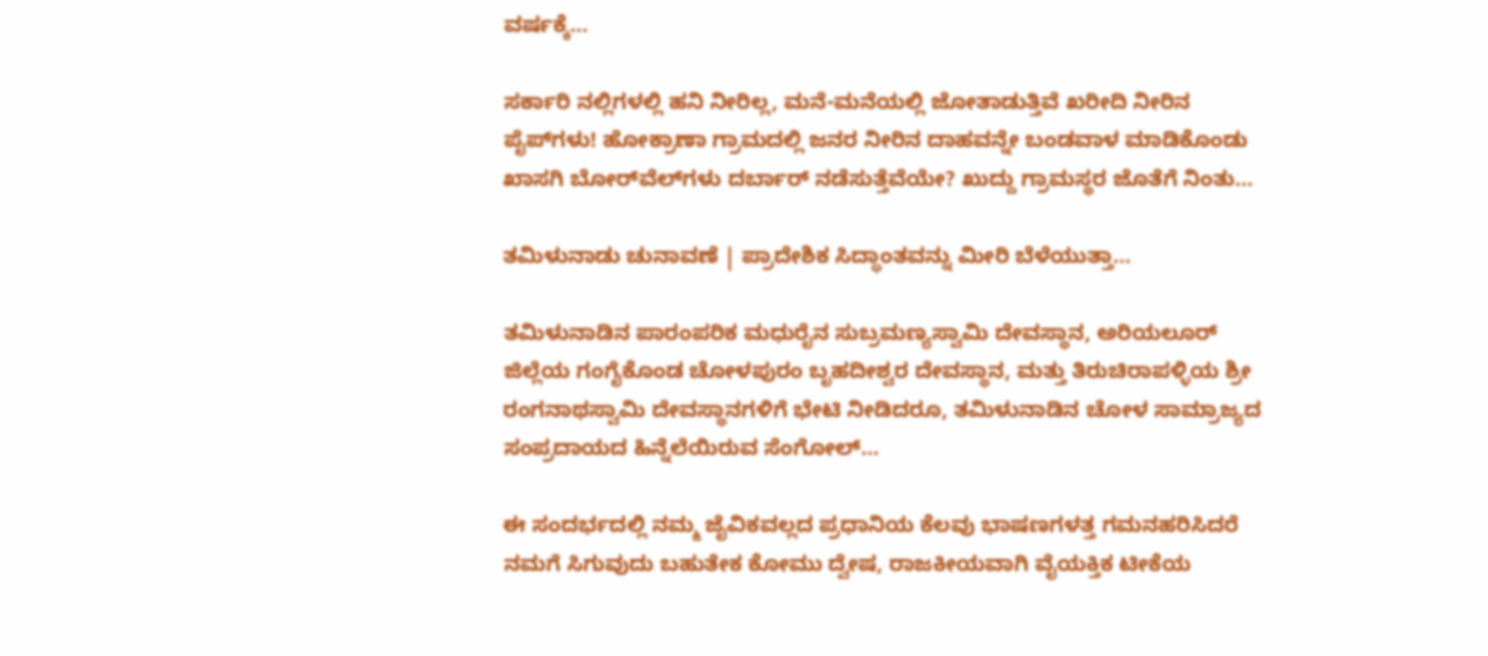ವರ್ಷಕ್ಕೆ...

ಸರ್ಕಾರಿ ನಲ್ಲಿಗಳಲ್ಲಿ ಹನಿ ನೀರಿಲ್ಲ, ಮನೆ-ಮನೆಯಲ್ಲಿ ಜೋತಾಡುತ್ತಿವೆ ಖರೀದಿ ನೀರಿನ ಪೈಪ್‌ಗಳು! ಹೋಕ್ರಾಣಾ ಗ್ರಾಮದಲ್ಲಿ ಜನರ ನೀರಿನ ದಾಹವನ್ನೇ ಬಂಡವಾಳ ಮಾಡಿಕೊಂಡು ಖಾಸಗಿ ಬೋರ್‌ವೆಲ್‌ಗಳು ದರ್ಬಾರ್‌ ನಡೆಸುತ್ತೆವೆಯೇ? ಖುದ್ದು ಗ್ರಾಮಸ್ಥರ ಜೊತೆಗೆ ನಿಂತು...

ತಮಿಳುನಾಡು ಚುನಾವಣೆ | ಪ್ರಾದೇಶಿಕ ಸಿದ್ಧಾಂತವನ್ನು ಮೀರಿ ಬೆಳೆಯುತ್ತಾ...

ತಮಿಳುನಾಡಿನ ಪಾರಂಪರಿಕ ಮಧುರೈನ ಸುಬ್ರಮಣ್ಯಸ್ವಾಮಿ ದೇವಸ್ಥಾನ, ಅರಿಯಲೂರ್ ಜಿಲ್ಲೆಯ ಗಂಗೈಕೊಂಡ ಚೋಳಪುರಂ ಬೃಹದೀಶ್ವರ ದೇವಸ್ಥಾನ, ಮತ್ತು ತಿರುಚಿರಾಪಳ್ಳಿಯ ಶ್ರೀ ರಂಗನಾಥಸ್ವಾಮಿ ದೇವಸ್ಥಾನಗಳಿಗೆ ಭೇಟಿ ನೀಡಿದರೂ, ತಮಿಳುನಾಡಿನ ಚೋಳ ಸಾಮ್ರಾಜ್ಯದ ಸಂಪ್ರದಾಯದ ಹಿನ್ನೆಲೆಯಿರುವ ಸೆಂಗೋಲ್...

ಈ ಸಂದರ್ಭದಲ್ಲಿ ನಮ್ಮ ಜೈವಿಕವಲ್ಲದ ಪ್ರಧಾನಿಯ ಕೆಲವು ಭಾಷಣಗಳತ್ತ ಗಮನಹರಿಸಿದರೆ ನಮಗೆ ಸಿಗುವುದು ಬಹುತೇಕ ಕೋಮು ದ್ವೇಷ, ರಾಜಕೀಯವಾಗಿ ವೈಯಕ್ತಿಕ ಟೀಕೆಯ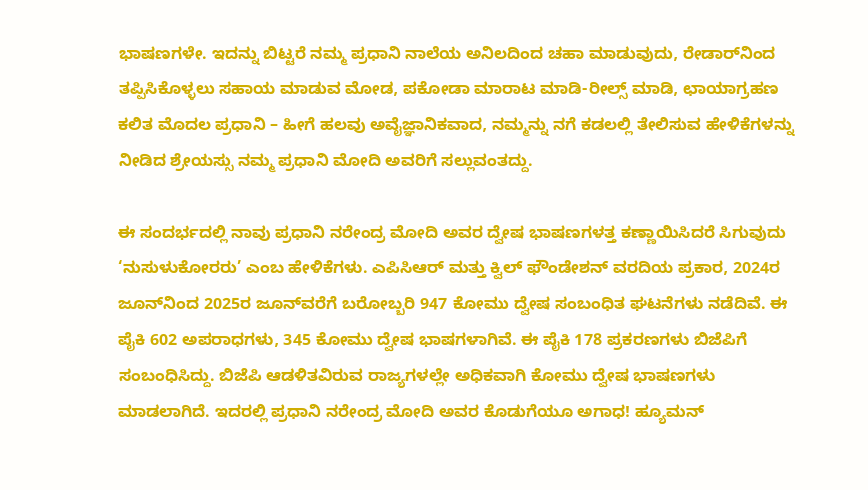ಭಾಷಣಗಳೇ. ಇದನ್ನು ಬಿಟ್ಟರೆ ನಮ್ಮ ಪ್ರಧಾನಿ ನಾಲೆಯ ಅನಿಲದಿಂದ ಚಹಾ ಮಾಡುವುದು, ರೇಡಾರ್‌ನಿಂದ ತಪ್ಪಿಸಿಕೊಳ್ಳಲು ಸಹಾಯ ಮಾಡುವ ಮೋಡ, ಪಕೋಡಾ ಮಾರಾಟ ಮಾಡಿ-ರೀಲ್ಸ್ ಮಾಡಿ, ಛಾಯಾಗ್ರಹಣ ಕಲಿತ ಮೊದಲ ಪ್ರಧಾನಿ – ಹೀಗೆ ಹಲವು ಅವೈಜ್ಞಾನಿಕವಾದ, ನಮ್ಮನ್ನು ನಗೆ ಕಡಲಲ್ಲಿ ತೇಲಿಸುವ ಹೇಳಿಕೆಗಳನ್ನು ನೀಡಿದ ಶ್ರೇಯಸ್ಸು ನಮ್ಮ ಪ್ರಧಾನಿ ಮೋದಿ ಅವರಿಗೆ ಸಲ್ಲುವಂತದ್ದು.

ಈ ಸಂದರ್ಭದಲ್ಲಿ ನಾವು ಪ್ರಧಾನಿ ನರೇಂದ್ರ ಮೋದಿ ಅವರ ದ್ವೇಷ ಭಾಷಣಗಳತ್ತ ಕಣ್ಣಾಯಿಸಿದರೆ ಸಿಗುವುದು ‘ನುಸುಳುಕೋರರು’ ಎಂಬ ಹೇಳಿಕೆಗಳು. ಎಪಿಸಿಆರ್‌ ಮತ್ತು ಕ್ವಿಲ್ ಫೌಂಡೇಶನ್ ವರದಿಯ ಪ್ರಕಾರ, 2024ರ ಜೂನ್‌ನಿಂದ 2025ರ ಜೂನ್‌ವರೆಗೆ ಬರೋಬ್ಬರಿ 947 ಕೋಮು ದ್ವೇಷ ಸಂಬಂಧಿತ ಘಟನೆಗಳು ನಡೆದಿವೆ. ಈ ಪೈಕಿ 602 ಅಪರಾಧಗಳು, 345 ಕೋಮು ದ್ವೇಷ ಭಾಷಗಳಾಗಿವೆ. ಈ ಪೈಕಿ 178 ಪ್ರಕರಣಗಳು ಬಿಜೆಪಿಗೆ ಸಂಬಂಧಿಸಿದ್ದು. ಬಿಜೆಪಿ ಆಡಳಿತವಿರುವ ರಾಜ್ಯಗಳಲ್ಲೇ ಅಧಿಕವಾಗಿ ಕೋಮು ದ್ವೇಷ ಭಾಷಣಗಳು ಮಾಡಲಾಗಿದೆ. ಇದರಲ್ಲಿ ಪ್ರಧಾನಿ ನರೇಂದ್ರ ಮೋದಿ ಅವರ ಕೊಡುಗೆಯೂ ಅಗಾಧ! ಹ್ಯೂಮನ್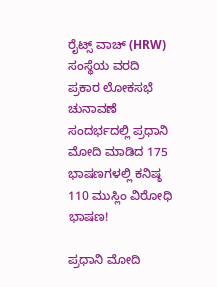ರೈಟ್ಸ್ ವಾಚ್ (HRW) ಸಂಸ್ಥೆಯ ವರದಿ ಪ್ರಕಾರ ಲೋಕಸಭೆ ಚುನಾವಣೆ ಸಂದರ್ಭದಲ್ಲಿ ಪ್ರಧಾನಿ ಮೋದಿ ಮಾಡಿದ 175 ಭಾಷಣಗಳಲ್ಲಿ ಕನಿಷ್ಠ 110 ಮುಸ್ಲಿಂ ವಿರೋಧಿ ಭಾಷಣ!

ಪ್ರಧಾನಿ ಮೋದಿ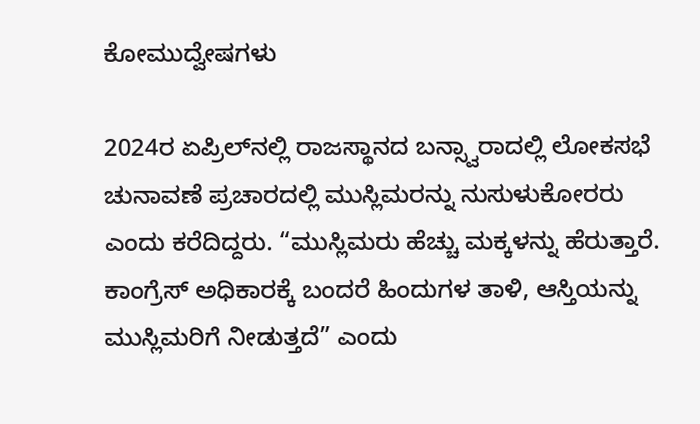ಕೋಮುದ್ವೇಷಗಳು

2024ರ ಏಪ್ರಿಲ್‌ನಲ್ಲಿ ರಾಜಸ್ಥಾನದ ಬನ್ಸ್ವಾರಾದಲ್ಲಿ ಲೋಕಸಭೆ ಚುನಾವಣೆ ಪ್ರಚಾರದಲ್ಲಿ ಮುಸ್ಲಿಮರನ್ನು ನುಸುಳುಕೋರರು ಎಂದು ಕರೆದಿದ್ದರು. “ಮುಸ್ಲಿಮರು ಹೆಚ್ಚು ಮಕ್ಕಳನ್ನು ಹೆರುತ್ತಾರೆ. ಕಾಂಗ್ರೆಸ್ ಅಧಿಕಾರಕ್ಕೆ ಬಂದರೆ ಹಿಂದುಗಳ ತಾಳಿ, ಆಸ್ತಿಯನ್ನು ಮುಸ್ಲಿಮರಿಗೆ ನೀಡುತ್ತದೆ” ಎಂದು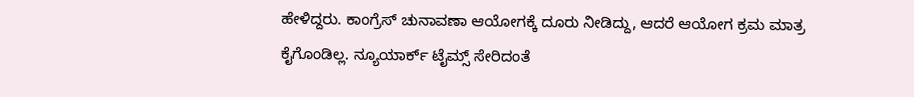ಹೇಳಿದ್ದರು. ಕಾಂಗ್ರೆಸ್ ಚುನಾವಣಾ ಆಯೋಗಕ್ಕೆ ದೂರು ನೀಡಿದ್ದು, ಆದರೆ ಆಯೋಗ ಕ್ರಮ ಮಾತ್ರ ಕೈಗೊಂಡಿಲ್ಲ. ನ್ಯೂಯಾರ್ಕ್ ಟೈಮ್ಸ್ ಸೇರಿದಂತೆ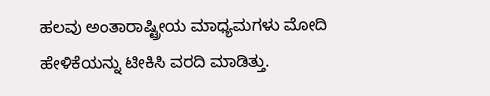ಹಲವು ಅಂತಾರಾಷ್ಟ್ರೀಯ ಮಾಧ್ಯಮಗಳು ಮೋದಿ ಹೇಳಿಕೆಯನ್ನು ಟೀಕಿಸಿ ವರದಿ ಮಾಡಿತ್ತು.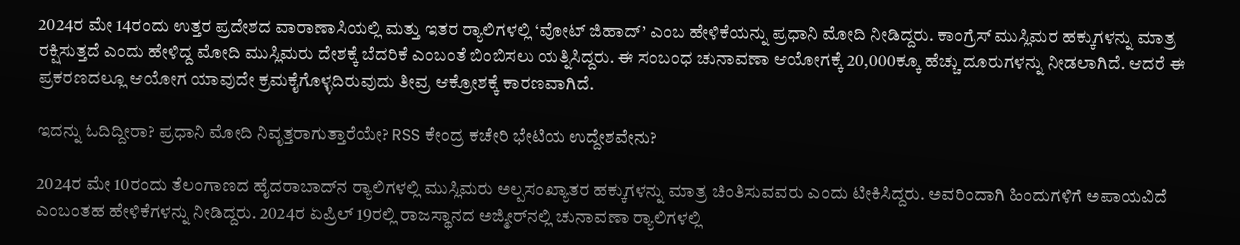2024ರ ಮೇ 14ರಂದು ಉತ್ತರ ಪ್ರದೇಶದ ವಾರಾಣಾಸಿಯಲ್ಲಿ ಮತ್ತು ಇತರ ರ‍್ಯಾಲಿಗಳಲ್ಲಿ ‘ವೋಟ್ ಜಿಹಾದ್’ ಎಂಬ ಹೇಳಿಕೆಯನ್ನು ಪ್ರಧಾನಿ ಮೋದಿ ನೀಡಿದ್ದರು. ಕಾಂಗ್ರೆಸ್ ಮುಸ್ಲಿಮರ ಹಕ್ಕುಗಳನ್ನು ಮಾತ್ರ ರಕ್ಷಿಸುತ್ತದೆ ಎಂದು ಹೇಳಿದ್ದ ಮೋದಿ ಮುಸ್ಲಿಮರು ದೇಶಕ್ಕೆ ಬೆದರಿಕೆ ಎಂಬಂತೆ ಬಿಂಬಿಸಲು ಯತ್ನಿಸಿದ್ದರು. ಈ ಸಂಬಂಧ ಚುನಾವಣಾ ಆಯೋಗಕ್ಕೆ 20,000ಕ್ಕೂ ಹೆಚ್ಚು ದೂರುಗಳನ್ನು ನೀಡಲಾಗಿದೆ. ಆದರೆ ಈ ಪ್ರಕರಣದಲ್ಲೂ ಆಯೋಗ ಯಾವುದೇ ಕ್ರಮಕೈಗೊಳ್ಳದಿರುವುದು ತೀವ್ರ ಆಕ್ರೋಶಕ್ಕೆ ಕಾರಣವಾಗಿದೆ.

ಇದನ್ನು ಓದಿದ್ದೀರಾ? ಪ್ರಧಾನಿ ಮೋದಿ ನಿವೃತ್ತರಾಗುತ್ತಾರೆಯೇ? RSS ಕೇಂದ್ರ ಕಚೇರಿ ಭೇಟಿಯ ಉದ್ದೇಶವೇನು?

2024ರ ಮೇ 10ರಂದು ತೆಲಂಗಾಣದ ಹೈದರಾಬಾದ್‌ನ ರ‍್ಯಾಲಿಗಳಲ್ಲಿ ಮುಸ್ಲಿಮರು ಅಲ್ಪಸಂಖ್ಯಾತರ ಹಕ್ಕುಗಳನ್ನು ಮಾತ್ರ ಚಿಂತಿಸುವವರು ಎಂದು ಟೀಕಿಸಿದ್ದರು. ಅವರಿಂದಾಗಿ ಹಿಂದುಗಳಿಗೆ ಅಪಾಯವಿದೆ ಎಂಬಂತಹ ಹೇಳಿಕೆಗಳನ್ನು ನೀಡಿದ್ದರು. 2024ರ ಏಪ್ರಿಲ್ 19ರಲ್ಲಿ ರಾಜಸ್ಥಾನದ ಅಜ್ಮೀರ್‌ನಲ್ಲಿ ಚುನಾವಣಾ ರ‍್ಯಾಲಿಗಳಲ್ಲಿ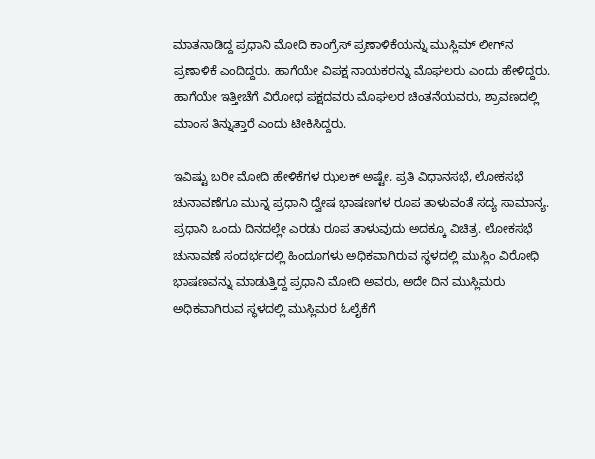ಮಾತನಾಡಿದ್ದ ಪ್ರಧಾನಿ ಮೋದಿ ಕಾಂಗ್ರೆಸ್ ಪ್ರಣಾಳಿಕೆಯನ್ನು ಮುಸ್ಲಿಮ್ ಲೀಗ್‌ನ ಪ್ರಣಾಳಿಕೆ ಎಂದಿದ್ದರು. ಹಾಗೆಯೇ ವಿಪಕ್ಷ ನಾಯಕರನ್ನು ಮೊಘಲರು ಎಂದು ಹೇಳಿದ್ದರು. ಹಾಗೆಯೇ ಇತ್ತೀಚೆಗೆ ವಿರೋಧ ಪಕ್ಷದವರು ಮೊಘಲರ ಚಿಂತನೆಯವರು, ಶ್ರಾವಣದಲ್ಲಿ ಮಾಂಸ ತಿನ್ನುತ್ತಾರೆ ಎಂದು ಟೀಕಿಸಿದ್ದರು.

ಇವಿಷ್ಟು ಬರೀ ಮೋದಿ ಹೇಳಿಕೆಗಳ ಝಲಕ್ ಅಷ್ಟೇ. ಪ್ರತಿ ವಿಧಾನಸಭೆ, ಲೋಕಸಭೆ ಚುನಾವಣೆಗೂ ಮುನ್ನ ಪ್ರಧಾನಿ ದ್ವೇಷ ಭಾಷಣಗಳ ರೂಪ ತಾಳುವಂತೆ ಸದ್ಯ ಸಾಮಾನ್ಯ. ಪ್ರಧಾನಿ ಒಂದು ದಿನದಲ್ಲೇ ಎರಡು ರೂಪ ತಾಳುವುದು ಅದಕ್ಕೂ ವಿಚಿತ್ರ. ಲೋಕಸಭೆ ಚುನಾವಣೆ ಸಂದರ್ಭದಲ್ಲಿ ಹಿಂದೂಗಳು ಅಧಿಕವಾಗಿರುವ ಸ್ಥಳದಲ್ಲಿ ಮುಸ್ಲಿಂ ವಿರೋಧಿ ಭಾಷಣವನ್ನು ಮಾಡುತ್ತಿದ್ದ ಪ್ರಧಾನಿ ಮೋದಿ ಅವರು, ಅದೇ ದಿನ ಮುಸ್ಲಿಮರು ಅಧಿಕವಾಗಿರುವ ಸ್ಥಳದಲ್ಲಿ ಮುಸ್ಲಿಮರ ಓಲೈಕೆಗೆ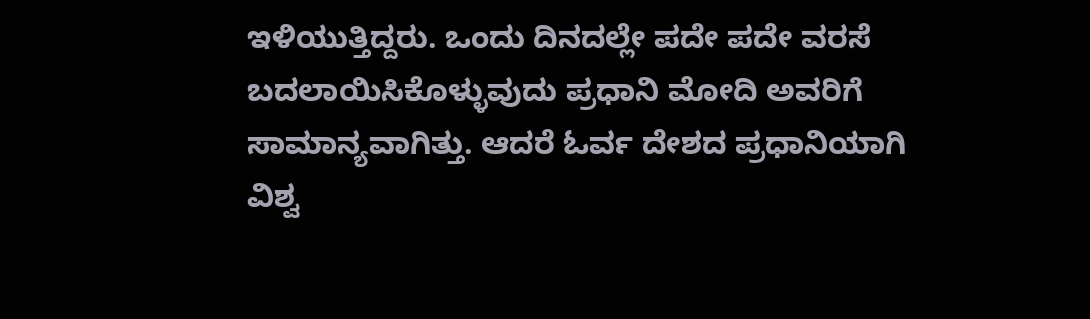ಇಳಿಯುತ್ತಿದ್ದರು. ಒಂದು ದಿನದಲ್ಲೇ ಪದೇ ಪದೇ ವರಸೆ ಬದಲಾಯಿಸಿಕೊಳ್ಳುವುದು ಪ್ರಧಾನಿ ಮೋದಿ ಅವರಿಗೆ ಸಾಮಾನ್ಯವಾಗಿತ್ತು. ಆದರೆ ಓರ್ವ ದೇಶದ ಪ್ರಧಾನಿಯಾಗಿ ವಿಶ್ವ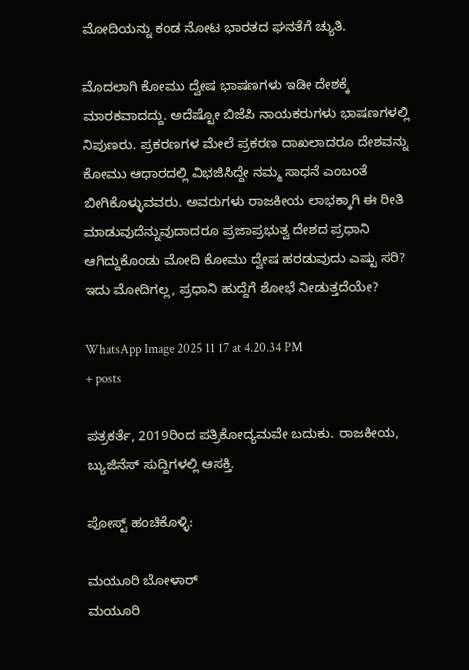ಮೋದಿಯನ್ನು ಕಂಡ ನೋಟ ಭಾರತದ ಘನತೆಗೆ ಚ್ಯುತಿ.

ಮೊದಲಾಗಿ ಕೋಮು ದ್ವೇಷ ಭಾಷಣಗಳು ಇಡೀ ದೇಶಕ್ಕೆ ಮಾರಕವಾದದ್ದು. ಅದೆಷ್ಟೋ ಬಿಜೆಪಿ ನಾಯಕರುಗಳು ಭಾಷಣಗಳಲ್ಲಿ ನಿಪುಣರು. ಪ್ರಕರಣಗಳ ಮೇಲೆ ಪ್ರಕರಣ ದಾಖಲಾದರೂ ದೇಶವನ್ನು ಕೋಮು ಆಧಾರದಲ್ಲಿ ವಿಭಜಿಸಿದ್ದೇ ನಮ್ಮ ಸಾಧನೆ ಎಂಬಂತೆ ಬೀಗಿಕೊಳ್ಳುವವರು. ಅವರುಗಳು ರಾಜಕೀಯ ಲಾಭಕ್ಕಾಗಿ ಈ ರೀತಿ ಮಾಡುವುದೆನ್ನುವುದಾದರೂ ಪ್ರಜಾಪ್ರಭುತ್ವ ದೇಶದ ಪ್ರಧಾನಿ ಆಗಿದ್ದುಕೊಂಡು ಮೋದಿ ಕೋಮು ದ್ವೇಷ ಹರಡುವುದು ಎಷ್ಟು ಸರಿ? ಇದು ಮೋದಿಗಲ್ಲ, ಪ್ರಧಾನಿ ಹುದ್ದೆಗೆ ಶೋಭೆ ನೀಡುತ್ತದೆಯೇ?

WhatsApp Image 2025 11 17 at 4.20.34 PM
+ posts

ಪತ್ರಕರ್ತೆ, 2019ರಿಂದ ಪತ್ರಿಕೋದ್ಯಮವೇ ಬದುಕು. ರಾಜಕೀಯ, ಬ್ಯುಜಿನೆಸ್‌ ಸುದ್ದಿಗಳಲ್ಲಿ ಆಸಕ್ತಿ.

ಪೋಸ್ಟ್ ಹಂಚಿಕೊಳ್ಳಿ:

ಮಯೂರಿ ಬೋಳಾರ್
ಮಯೂರಿ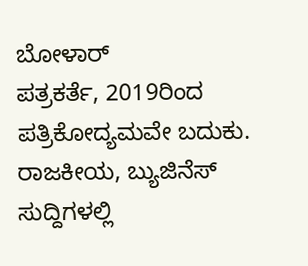ಬೋಳಾರ್
ಪತ್ರಕರ್ತೆ, 2019ರಿಂದ ಪತ್ರಿಕೋದ್ಯಮವೇ ಬದುಕು. ರಾಜಕೀಯ, ಬ್ಯುಜಿನೆಸ್‌ ಸುದ್ದಿಗಳಲ್ಲಿ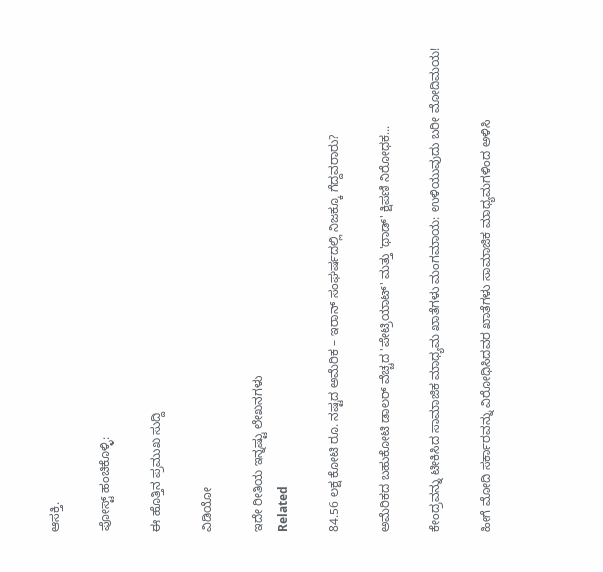ಆಸಕ್ತಿ.

ಪೋಸ್ಟ್ ಹಂಚಿಕೊಳ್ಳಿ:

ಈ ಹೊತ್ತಿನ ಪ್ರಮುಖ ಸುದ್ದಿ

ವಿಡಿಯೋ

ಇದೇ ರೀತಿಯ ಇನ್ನಷ್ಟು ಲೇಖನಗಳು
Related

84.56 ಲಕ್ಷ ಕೋಟಿ ರೂ. ನಷ್ಟದ ಅಮೆರಿಕ – ಇರಾನ್ ಸಂಘರ್ಷದಲ್ಲಿ ನಿಜಕ್ಕೂ ಗೆದ್ದವರಾರು?

ಅಮೆರಿಕದ ಬಹುಕೋಟಿ ಡಾಲರ್ ವೆಚ್ಚದ 'ಪೇಟ್ರಿಯಾಟ್' ಮತ್ತು 'ಥಾಡ್' ಕ್ಷಿಪಣಿ ನಿರೋಧಕ...

ಕೇಂದ್ರವನ್ನು ಟೀಕಿಸಿದ ಸಾಮಾಜಿಕ ಮಾಧ್ಯಮ ಖಾತೆಗಳು ಮಂಗಮಾಯ: ಉಳಿಯುವುದು ಬರೀ ಮೋದಿಮಯ!

ಹೀಗೆ ಮೋದಿ ಸರ್ಕಾರವನ್ನು ವಿರೋಧಿಸಿದವರ ಖಾತೆಗಳು ಸಾಮಾಜಿಕ ಮಾಧ್ಯಮಗಳಿಂದ ಅಳಿಸಿ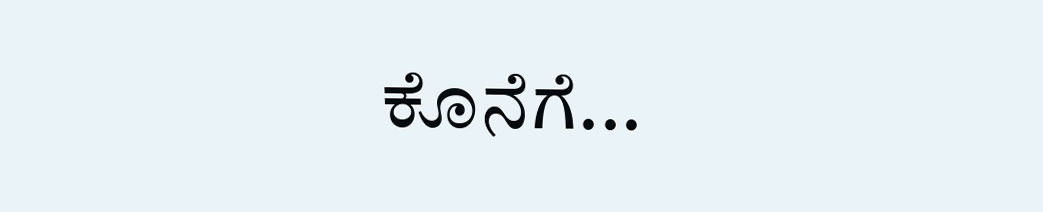ಕೊನೆಗೆ...